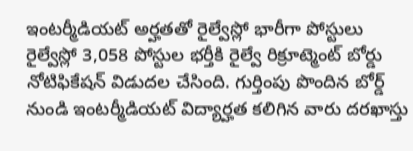ఇంటర్మీడియట్ అర్హతతో రైల్వేస్లో భారీగా పోస్టులు
రైల్వేస్లో 3,058 పోస్టుల భర్తీకి రైల్వే రిక్రూట్మెంట్ బోర్డు నోటిఫికేషన్ విడుదల చేసింది. గుర్తింపు పొందిన బోర్డ్ నుండి ఇంటర్మీడియట్ విద్యార్హత కలిగిన వారు దరఖాస్తు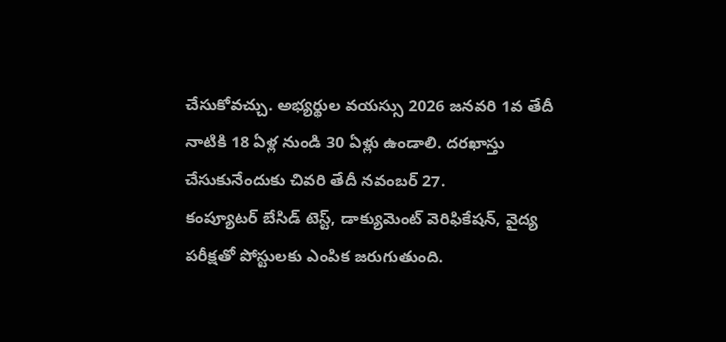చేసుకోవచ్చు. అభ్యర్థుల వయస్సు 2026 జనవరి 1వ తేదీ నాటికి 18 ఏళ్ల నుండి 30 ఏళ్లు ఉండాలి. దరఖాస్తు చేసుకునేందుకు చివరి తేదీ నవంబర్ 27.
కంప్యూటర్ బేసిడ్ టెస్ట్, డాక్యుమెంట్ వెరిఫికేషన్, వైద్య పరీక్షతో పోస్టులకు ఎంపిక జరుగుతుంది.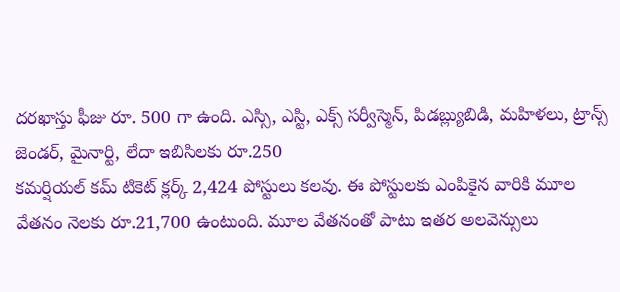దరఖాస్తు ఫీజు రూ. 500 గా ఉంది. ఎస్సి, ఎస్టి, ఎక్స్ సర్వీస్మెన్, పిడబ్ల్యుబిడి, మహిళలు, ట్రాన్స్ జెండర్, మైనార్టి, లేదా ఇబిసిలకు రూ.250
కమర్షియల్ కమ్ టికెట్ క్లర్క్ 2,424 పోస్టులు కలవు. ఈ పోస్టులకు ఎంపికైన వారికి మూల వేతనం నెలకు రూ.21,700 ఉంటుంది. మూల వేతనంతో పాటు ఇతర అలవెన్సులు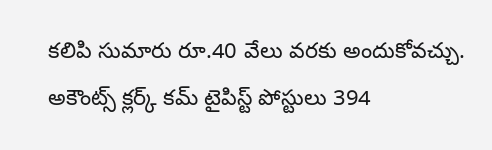కలిపి సుమారు రూ.40 వేలు వరకు అందుకోవచ్చు.
అకౌంట్స్ క్లర్క్ కమ్ టైపిస్ట్ పోస్టులు 394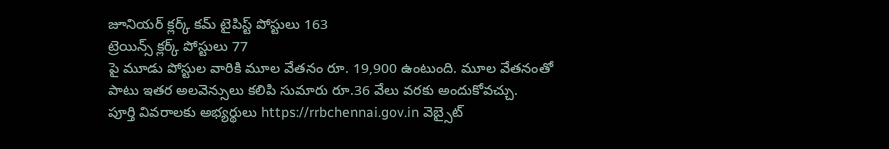జూనియర్ క్లర్క్ కమ్ టైపిస్ట్ పోస్టులు 163
ట్రెయిన్స్ క్లర్క్ పోస్టులు 77
పై మూడు పోస్టుల వారికి మూల వేతనం రూ. 19,900 ఉంటుంది. మూల వేతనంతో పాటు ఇతర అలవెన్సులు కలిపి సుమారు రూ.36 వేలు వరకు అందుకోవచ్చు.
పూర్తి వివరాలకు అభ్యర్థులు https://rrbchennai.gov.in వెబ్సైట్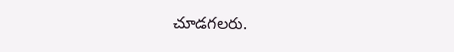చూడగలరు.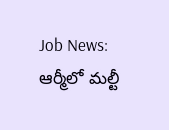Job News: ఆర్మీలో మల్టీ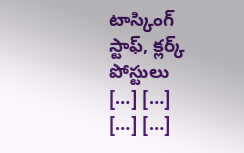టాస్కింగ్ స్టాఫ్, క్లర్క్ పోస్టులు
[…] […]
[…] […]